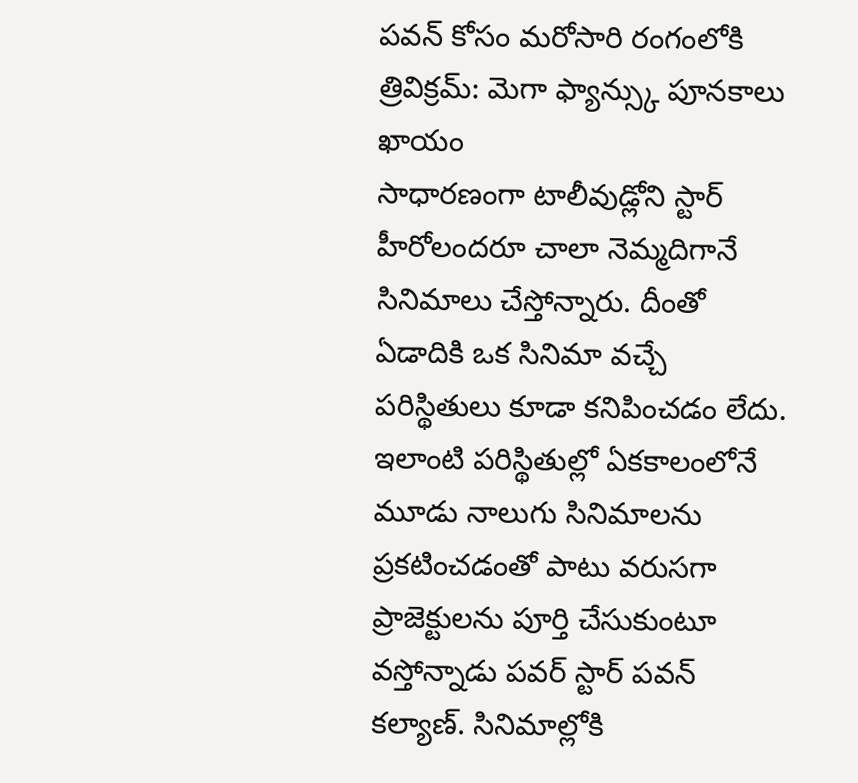పవన్ కోసం మరోసారి రంగంలోకి త్రివిక్రమ్: మెగా ఫ్యాన్స్కు పూనకాలు ఖాయం
సాధారణంగా టాలీవుడ్లోని స్టార్ హీరోలందరూ చాలా నెమ్మదిగానే సినిమాలు చేస్తోన్నారు. దీంతో ఏడాదికి ఒక సినిమా వచ్చే పరిస్థితులు కూడా కనిపించడం లేదు. ఇలాంటి పరిస్థితుల్లో ఏకకాలంలోనే మూడు నాలుగు సినిమాలను ప్రకటించడంతో పాటు వరుసగా ప్రాజెక్టులను పూర్తి చేసుకుంటూ వస్తోన్నాడు పవర్ స్టార్ పవన్ కల్యాణ్. సినిమాల్లోకి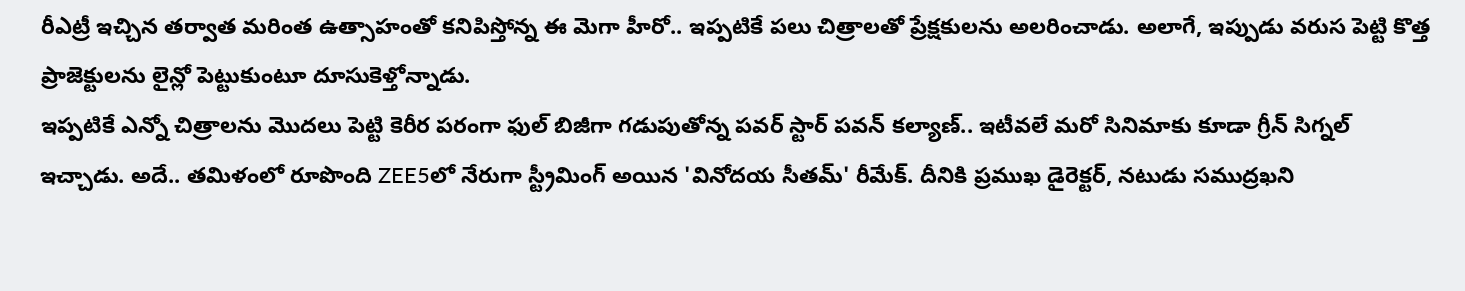రీఎట్రీ ఇచ్చిన తర్వాత మరింత ఉత్సాహంతో కనిపిస్తోన్న ఈ మెగా హీరో.. ఇప్పటికే పలు చిత్రాలతో ప్రేక్షకులను అలరించాడు. అలాగే, ఇప్పుడు వరుస పెట్టి కొత్త ప్రాజెక్టులను లైన్లో పెట్టుకుంటూ దూసుకెళ్తోన్నాడు.
ఇప్పటికే ఎన్నో చిత్రాలను మొదలు పెట్టి కెరీర పరంగా ఫుల్ బిజీగా గడుపుతోన్న పవర్ స్టార్ పవన్ కల్యాణ్.. ఇటీవలే మరో సినిమాకు కూడా గ్రీన్ సిగ్నల్ ఇచ్చాడు. అదే.. తమిళంలో రూపొంది ZEE5లో నేరుగా స్ట్రీమింగ్ అయిన 'వినోదయ సీతమ్' రీమేక్. దీనికి ప్రముఖ డైరెక్టర్, నటుడు సముద్రఖని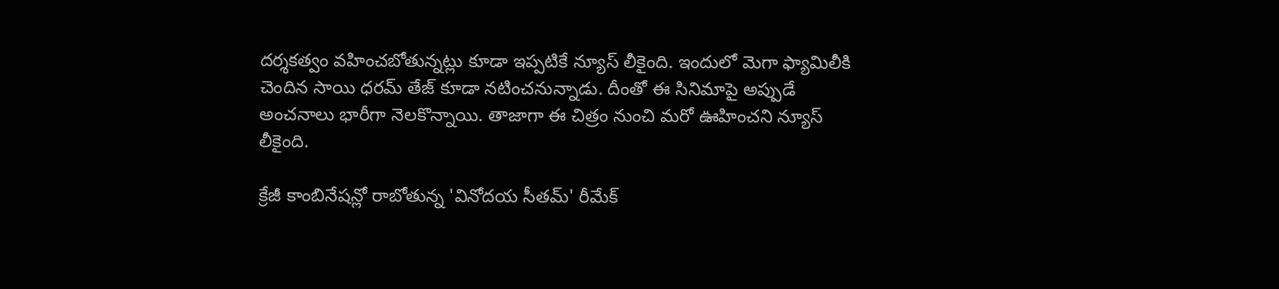దర్శకత్వం వహించబోతున్నట్లు కూడా ఇప్పటికే న్యూస్ లీకైంది. ఇందులో మెగా ఫ్యామిలీకి చెందిన సాయి ధరమ్ తేజ్ కూడా నటించనున్నాడు. దీంతో ఈ సినిమాపై అప్పుడే అంచనాలు భారీగా నెలకొన్నాయి. తాజాగా ఈ చిత్రం నుంచి మరో ఊహించని న్యూస్ లీకైంది.

క్రేజీ కాంబినేషన్లో రాబోతున్న 'వినోదయ సీతమ్' రీమేక్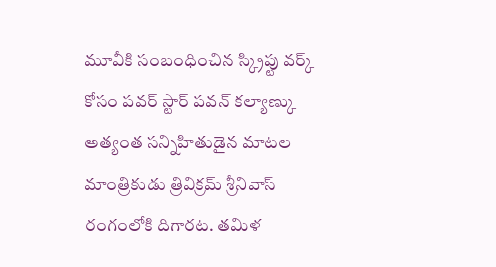మూవీకి సంబంధించిన స్క్రిప్టు వర్క్ కోసం పవర్ స్టార్ పవన్ కల్యాణ్కు అత్యంత సన్నిహితుడైన మాటల మాంత్రికుడు త్రివిక్రమ్ శ్రీనివాస్ రంగంలోకి దిగారట. తమిళ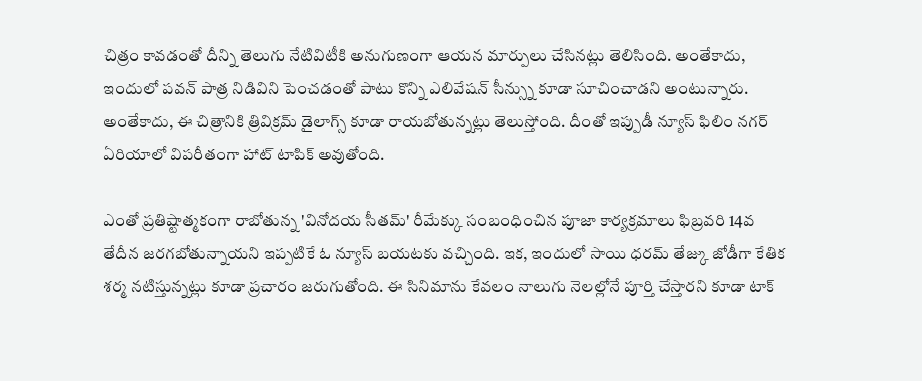చిత్రం కావడంతో దీన్ని తెలుగు నేటివిటీకి అనుగుణంగా ఆయన మార్పులు చేసినట్లు తెలిసింది. అంతేకాదు, ఇందులో పవన్ పాత్ర నిడివిని పెంచడంతో పాటు కొన్ని ఎలివేషన్ సీన్స్ను కూడా సూచించాడని అంటున్నారు. అంతేకాదు, ఈ చిత్రానికి త్రివిక్రమ్ డైలాగ్స్ కూడా రాయబోతున్నట్లు తెలుస్తోంది. దీంతో ఇప్పుడీ న్యూస్ ఫిలిం నగర్ ఏరియాలో విపరీతంగా హాట్ టాపిక్ అవుతోంది.

ఎంతో ప్రతిష్టాత్మకంగా రాబోతున్న 'వినోదయ సీతమ్' రీమేక్కు సంబంధించిన పూజా కార్యక్రమాలు ఫిబ్రవరి 14వ తేదీన జరగబోతున్నాయని ఇప్పటికే ఓ న్యూస్ బయటకు వచ్చింది. ఇక, ఇందులో సాయి ధరమ్ తేజ్కు జోడీగా కేతిక శర్మ నటిస్తున్నట్లు కూడా ప్రచారం జరుగుతోంది. ఈ సినిమాను కేవలం నాలుగు నెలల్లోనే పూర్తి చేస్తారని కూడా టాక్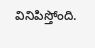వినిపిస్తోంది.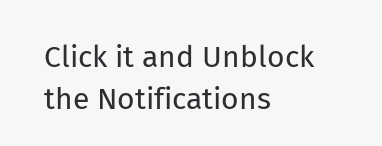Click it and Unblock the Notifications